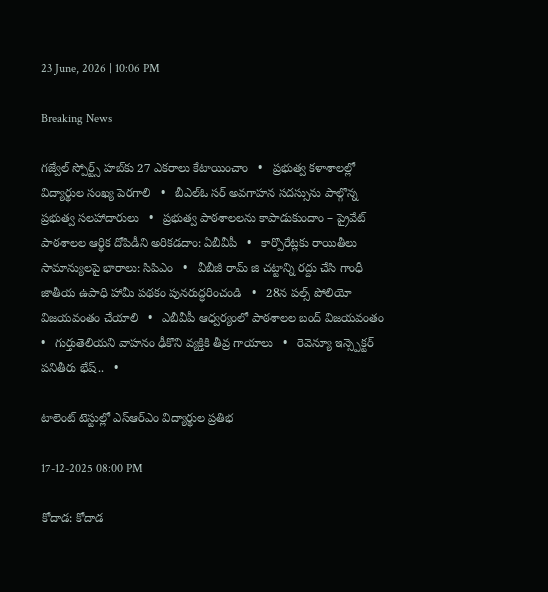23 June, 2026 | 10:06 PM

Breaking News

గజ్వేల్ స్పోర్ట్స్ హబ్‌కు 27 ఎకరాలు కేటాయించాం   •   ప్రభుత్వ కళాశాలల్లో విద్యార్థుల సంఖ్య పెరగాలి   •   బీఎల్ఓ సర్ అవగాహన సదస్సును పాల్గొన్న ప్రభుత్వ సలహాదారులు   •   ప్రభుత్వ పాఠశాలలను కాపాడుకుందాం – ప్రైవేట్ పాఠశాలల ఆర్థిక దోపిడీని అరికడదాం: ఏబీవీపీ   •   కార్పొరేట్లకు రాయితీలు సామాన్యులపై భారాలు: సిపిఎం   •   వీబీజీ రామ్ జి చట్టాన్ని రద్దు చేసి గాంధీ జాతీయ ఉపాధి హామీ పథకం పునరుద్ధరించండి   •   28న పల్స్ పోలియో విజయవంతం చేయాలి   •   ఎబీవీపీ ఆధ్వర్యంలో పాఠశాలల బంద్ విజయవంతం   •   గుర్తుతెలియని వాహనం ఢీకొని వ్యక్తికి తీవ్ర గాయాలు   •   రెవెన్యూ ఇన్స్పెక్టర్ పనితీరు భేష్..   •

టాలెంట్ టెస్టుల్లో ఎస్ఆర్ఎం విద్యార్థుల ప్రతిభ

17-12-2025 08:00 PM

కోదాడ: కోదాడ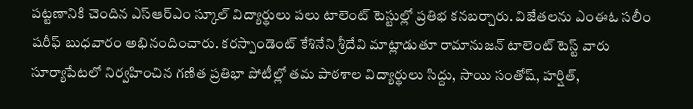పట్టణానికి చెందిన ఎస్ఆర్ఎం స్కూల్ విద్యార్థులు పలు టాలెంట్ టెస్టుల్లో ప్రతిభ కనబర్చారు. విజేతలను ఎంఈఓ సలీం షరీఫ్ బుధవారం అభినందించారు. కరస్పాండెంట్ కేశినేని శ్రీదేవి మాట్లాడుతూ రామానుజన్ టాలెంట్ టెస్ట్ వారు సూర్యాపేటలో నిర్వహించిన గణిత ప్రతిభా పోటీల్లో తమ పాఠశాల విద్యార్థులు సిద్దు, సాయి సంతోష్, హర్షిత్,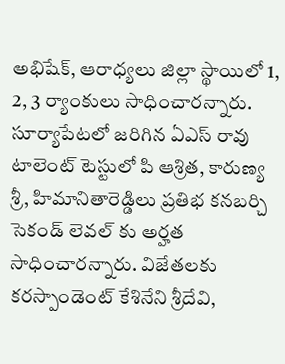అభిషేక్, ఆరాధ్యలు జిల్లా స్థాయిలో 1, 2, 3 ర్యాంకులు సాధించారన్నారు. సూర్యాపేటలో జరిగిన ఏఎస్ రావు టాలెంట్ టెస్టులో పి ఆశ్రిత, కారుణ్య శ్రీ, హిమానితారెడ్డిలు ప్రతిభ కనబర్చి సెకండ్ లెవల్ కు అర్హత సాధించారన్నారు. విజేతలకు కరస్పాండెంట్ కేశినేని శ్రీదేవి,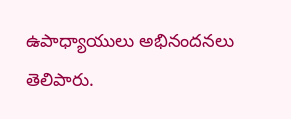ఉపాధ్యాయులు అభినందనలు తెలిపారు.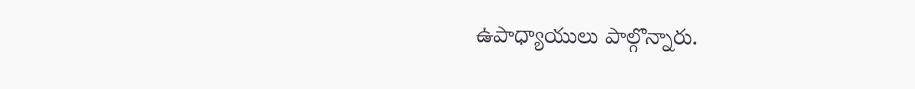ఉపాధ్యాయులు పాల్గొన్నారు.